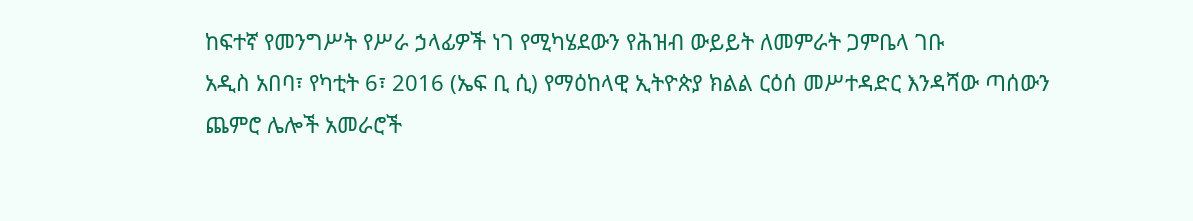ከፍተኛ የመንግሥት የሥራ ኃላፊዎች ነገ የሚካሄደውን የሕዝብ ውይይት ለመምራት ጋምቤላ ገቡ
አዲስ አበባ፣ የካቲት 6፣ 2016 (ኤፍ ቢ ሲ) የማዕከላዊ ኢትዮጵያ ክልል ርዕሰ መሥተዳድር እንዳሻው ጣሰውን ጨምሮ ሌሎች አመራሮች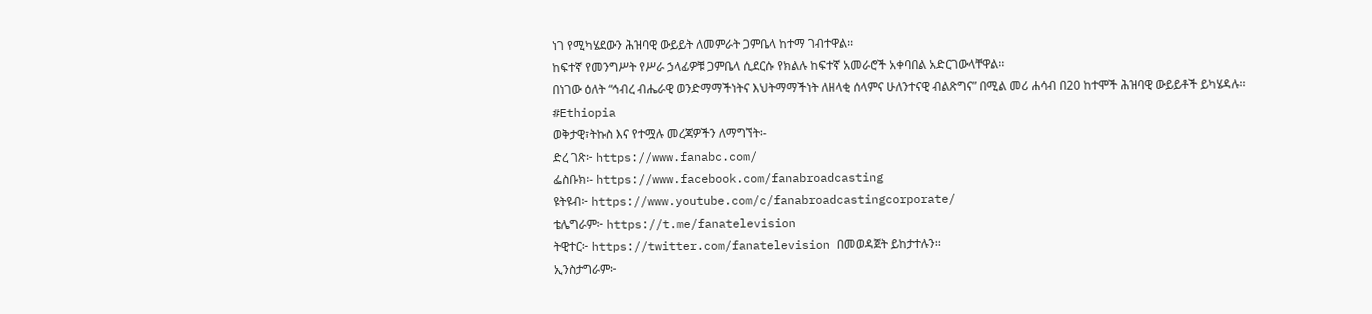ነገ የሚካሄደውን ሕዝባዊ ውይይት ለመምራት ጋምቤላ ከተማ ገብተዋል፡፡
ከፍተኛ የመንግሥት የሥራ ኃላፊዎቹ ጋምቤላ ሲደርሱ የክልሉ ከፍተኛ አመራሮች አቀባበል አድርገውላቸዋል፡፡
በነገው ዕለት “ኅብረ ብሔራዊ ወንድማማችነትና እህትማማችነት ለዘላቂ ሰላምና ሁለንተናዊ ብልጽግና” በሚል መሪ ሐሳብ በ20 ከተሞች ሕዝባዊ ውይይቶች ይካሄዳሉ፡፡
#Ethiopia
ወቅታዊ፣ትኩስ እና የተሟሉ መረጃዎችን ለማግኘት፡-
ድረ ገጽ፦ https://www.fanabc.com/
ፌስቡክ፡- https://www.facebook.com/fanabroadcasting
ዩትዩብ፦ https://www.youtube.com/c/fanabroadcastingcorporate/
ቴሌግራም፦ https://t.me/fanatelevision
ትዊተር፦ https://twitter.com/fanatelevision በመወዳጀት ይከታተሉን፡፡
ኢንስታግራም፦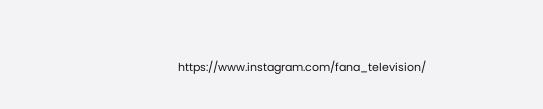https://www.instagram.com/fana_television/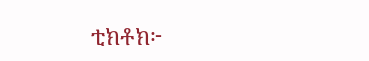ቲክቶክ፦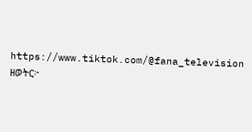https://www.tiktok.com/@fana_television
ዘወትር፦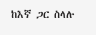ከእኛ ጋር ስላሉ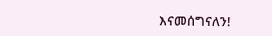እናመሰግናለን!